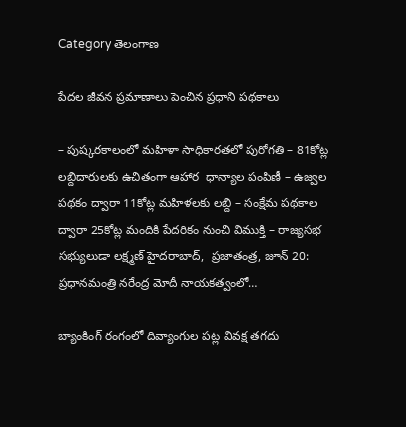Category తెలంగాణ

పేద‌ల జీవ‌న ప్ర‌మాణాలు పెంచిన ప్రధాని ప‌థ‌కాలు

– పుష్క‌ర‌కాలంలో మ‌హిళా సాధికార‌త‌లో పురోగ‌తి – 81కోట్ల ల‌బ్దిదారుల‌కు ఉచితంగా ఆహార‌  ధాన్యాల పంపిణీ – ఉజ్వ‌ల ప‌థ‌కం ద్వారా 11కోట్ల మ‌హిళ‌ల‌కు ల‌బ్ది – సంక్షేమ ప‌థ‌కాల ద్వారా 25కోట్ల మందికి పేద‌రికం నుంచి విముక్తి – రాజ్యసభ సభ్యులుడా ల‌క్ష్మ‌ణ్‌ హైదరాబాద్,  ప్ర‌జాతంత్ర‌, జూన్ 20:  ప్రధానమంత్రి నరేంద్ర మోదీ నాయకత్వంలో…

బ్యాంకింగ్ రంగంలో దివ్యాంగుల ప‌ట్ల వివ‌క్ష త‌గ‌దు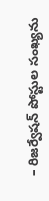– రిజ‌ర్వేష‌న్ పోస్టుల సంఖ్య‌ను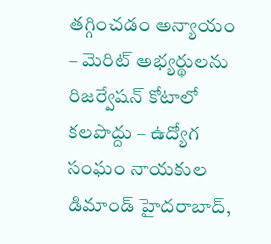త‌గ్గించ‌డం అన్యాయం – మెరిట్ అభ్య‌ర్థుల‌ను రిజ‌ర్వేష‌న్ కోటాలో క‌ల‌పొద్దు – ఉద్యోగ సంఘం నాయ‌కుల డిమాండ్‌ హైద‌రాబాద్‌,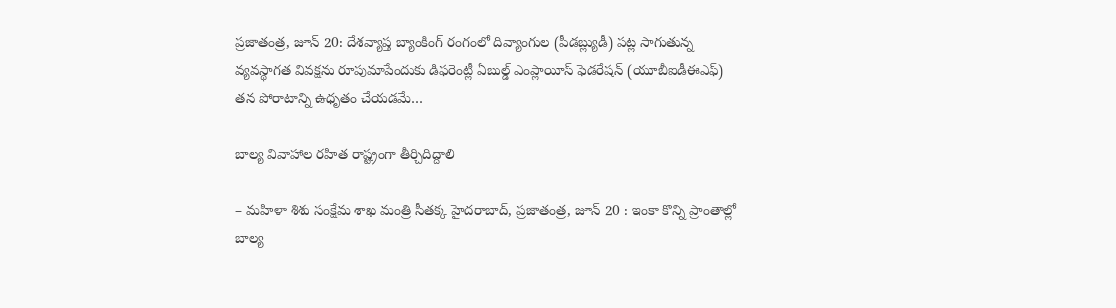ప్ర‌జాతంత్ర‌, జూన్ 20: దేశవ్యాప్త బ్యాంకింగ్ రంగంలో దివ్యాంగుల (పీడ‌బ్ల్యుడీ) పట్ల సాగుతున్న వ్యవస్థాగత వివక్షను రూపుమాపేందుకు డిఫరెంట్లీ ఏబుల్డ్ ఎంప్లాయీస్ ఫెడరేషన్ (యూబీఐడీఈఎఫ్‌) తన పోరాటాన్ని ఉధృతం చేయ‌డ‌మే…

బాల్య వివాహాల రహిత రాష్ట్రంగా తీర్చిదిద్దాలి

– మహిళా శిశు సంక్షేమ శాఖ మంత్రి సీతక్క హైదరాబాద్, ప్రజాతంత్ర, జూన్ 20 : ఇంకా కొన్ని ప్రాంతాల్లో బాల్య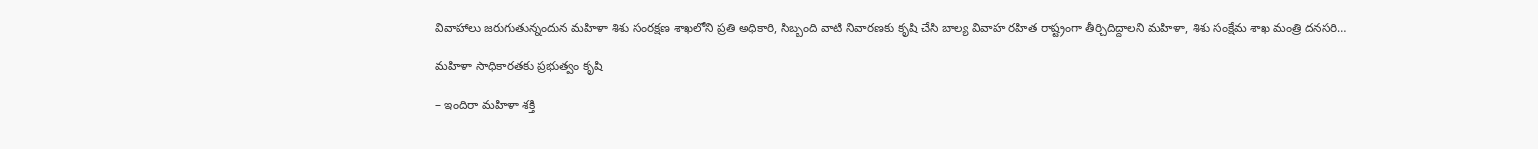వివాహాలు జరుగుతున్నందున మహిళా శిశు సంరక్షణ శాఖలోని ప్రతి అధికారి, సిబ్బంది వాటి నివారణకు కృషి చేసి బాల్య వివాహ రహిత రాష్ట్రంగా తీర్చిదిద్దాలని మహిళా, శిశు సంక్షేమ శాఖ మంత్రి దనసరి…

మహిళా సాధికారతకు ప్రభుత్వం కృషి

– ఇందిరా మహిళా శక్తి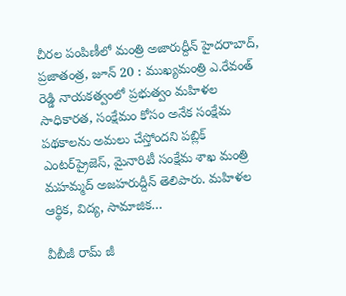చీరల పంపిణీలో మంత్రి అజారుద్దీన్ హైదరాబాద్, ప్రజాతంత్ర, జూన్ 20 : ముఖ్యమంత్రి ఎ.రేవంత్ రెడ్డి నాయకత్వంలో ప్రభుత్వం మహిళల సాధికారత, సంక్షేమం కోసం అనేక సంక్షేమ పథకాలను అమలు చేస్తోందని పబ్లిక్ ఎంటర్‌ప్రైజెస్, మైనారిటీ సంక్షేమ శాఖ మంత్రి మహమ్మద్ అజహరుద్దీన్ తెలిపారు. మహిళల ఆర్థిక, విద్య, సామాజిక…

వీబీజీ రామ్ జీ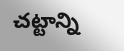చట్టాన్ని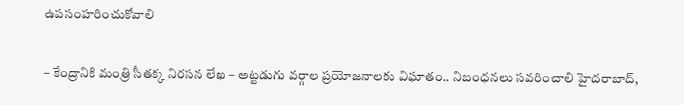ఉపసంహరించుకోవాలి

– కేంద్రానికి మంత్రి సీతక్క నిరసన లేఖ – అట్టడుగు వర్గాల ప్రయోజనాలకు విఘాతం.. నిబంధనలు సవరించాలి హైదరాబాద్,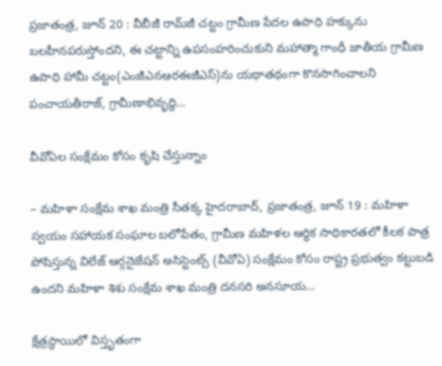ప్రజాతంత్ర, జూన్ 20 : వీబీజీ రామ్‌జీ చట్టం గ్రామీణ పేదల ఉపాధి హక్కును బలహీనపరుస్తోందని, ఈ చట్టాన్ని ఉపసంహరించుకుని మహాత్మా గాంధీ జాతీయ గ్రామీణ ఉపాధి హామీ చట్టం(ఎంజీఎనఆరఈజీఎస్)ను యథాతథంగా కొనసాగించాలని పంచాయతీరాజ్, గ్రామీణాభివృద్ధి…

వీవోఏల సంక్షేమం కోసం కృషి చేస్తున్నాం

– మహిళా సంక్షేమ శాఖ మంత్రి సీతక్క హైదరాబాద్, ప్రజాతంత్ర, జూన్ 19 : మహిళా స్వయం సహాయక సంఘాల బలోపేతం, గ్రామీణ మహిళల ఆర్థిక సాధికారతలో కీలక పాత్ర పోషిస్తున్న విలేజ్ ఆర్గనైజేషన్ అసిస్టెంట్స్ (వీవోఏ) సంక్షేమం కోసం రాష్ట్ర ప్రభుత్వం కట్టుబడి ఉందని మహిళా శిశు సంక్షేమ శాఖ మంత్రి దనసరి అనసూయ…

క్షేత్రస్థాయిలో విస్తృతంగా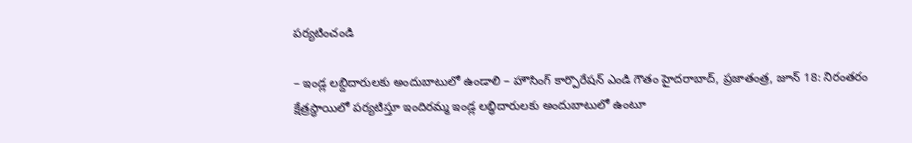పర్యటించండి

– ఇండ్ల లబ్దిదారులకు అందుబాటులో ఉండాలి – హౌసింగ్ కార్పొరేషన్ ఎండి గౌతం హైదరాబాద్, ప్రజాతంత్ర, జూన్ 18: నిరంతరం క్షేత్రస్థాయిలో పర్యటిస్తూ ఇందిరమ్మ ఇండ్ల లబ్ధిదారులకు అందుబాటులో ఉంటూ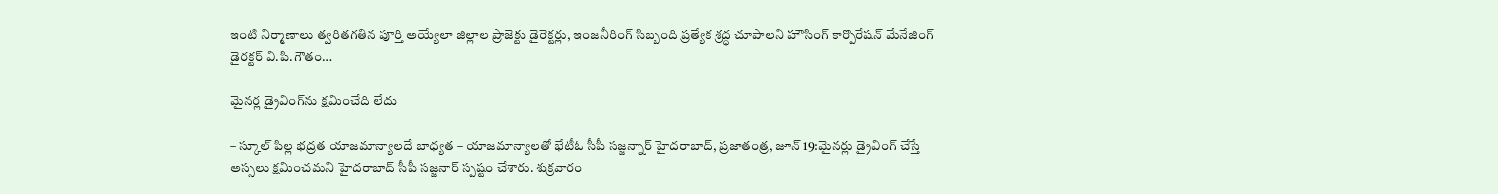ఇంటి నిర్మాణాలు త్వరితగతిన పూర్తి అయ్యేలా జిల్లాల ప్రాజెక్టు డైరెక్టర్లు, ఇంజనీరింగ్ సిబ్బంది ప్రత్యేక శ్రద్ధ చూపాలని హౌసింగ్ కార్పొరేషన్ మేనేజింగ్ డైరక్టర్ వి.పి.గౌతం…

మైనర్ల డ్రైవింగ్‌ను క్షమించేది లేదు

– స్కూల్‌ ‌పిల్ల భద్రత యాజమాన్యాలదే బాధ్యత – యాజమాన్యాలతో భేటీఓ సీపీ సజ్జన్నార్‌ ‌హైదరాబాద్‌, ప్రజాతంత్ర, జూన్‌ 19:మైనర్లు డ్రైవింగ్‌ ‌చేస్తే అస్సలు క్షమించమని హైదరాబాద్‌ ‌సీపీ సజ్జనార్‌ ‌స్పష్టం చేశారు. శుక్రవారం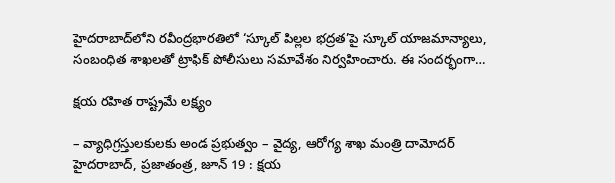హైదరాబాద్‌లోని రవీంద్రభారతిలో ‘స్కూల్‌ ‌పిల్లల భద్రత’పై స్కూల్‌ ‌యాజమాన్యాలు, సంబంధిత శాఖలతో ట్రాఫిక్‌ ‌పోలీసులు సమావేశం నిర్వహించారు. ఈ సందర్భంగా…

క్షయ రహిత రాష్ట్రమే లక్ష్యం

– వ్యాధిగ్ర‌స్తుల‌కులకు అండ ప్రభుత్వం – వైద్య, ఆరోగ్య శాఖ మంత్రి దామోదర్ హైదరాబాద్, ప్రజాతంత్ర, జూన్ 19 : క్షయ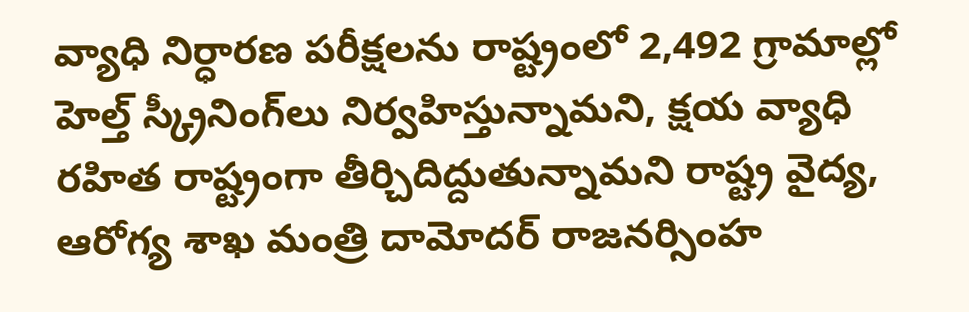వ్యాధి నిర్ధారణ పరీక్షలను రాష్ట్రంలో 2,492 గ్రామాల్లో హెల్త్ స్క్రీనింగ్‌లు నిర్వహిస్తున్నామని, క్షయ వ్యాధి రహిత రాష్ట్రంగా తీర్చిదిద్దుతున్నామని రాష్ట్ర వైద్య, ఆరోగ్య శాఖ మంత్రి దామోదర్ రాజనర్సింహ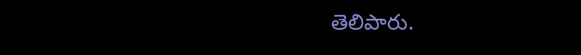తెలిపారు.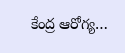కేంద్ర ఆరోగ్య…